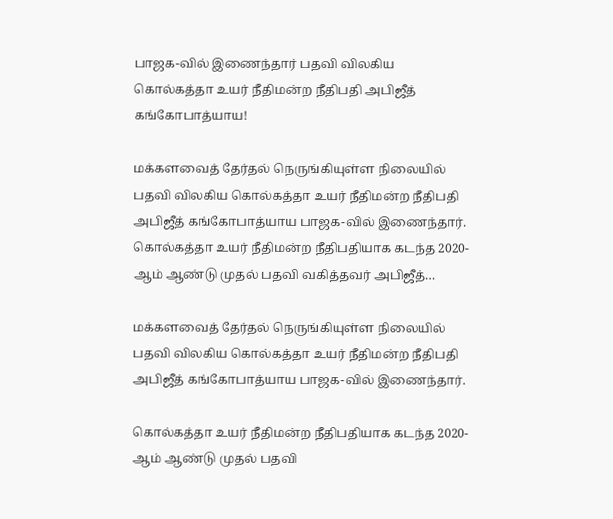பாஜக-வில் இணைந்தார் பதவி விலகிய கொல்கத்தா உயர் நீதிமன்ற நீதிபதி அபிஜீத் கங்கோபாத்யாய!

மக்களவைத் தேர்தல் நெருங்கியுள்ள நிலையில் பதவி விலகிய கொல்கத்தா உயர் நீதிமன்ற நீதிபதி அபிஜீத் கங்கோபாத்யாய பாஜக-வில் இணைந்தார். கொல்கத்தா உயர் நீதிமன்ற நீதிபதியாக கடந்த 2020-ஆம் ஆண்டு முதல் பதவி வகித்தவர் அபிஜீத்…

மக்களவைத் தேர்தல் நெருங்கியுள்ள நிலையில் பதவி விலகிய கொல்கத்தா உயர் நீதிமன்ற நீதிபதி அபிஜீத் கங்கோபாத்யாய பாஜக-வில் இணைந்தார்.

கொல்கத்தா உயர் நீதிமன்ற நீதிபதியாக கடந்த 2020-ஆம் ஆண்டு முதல் பதவி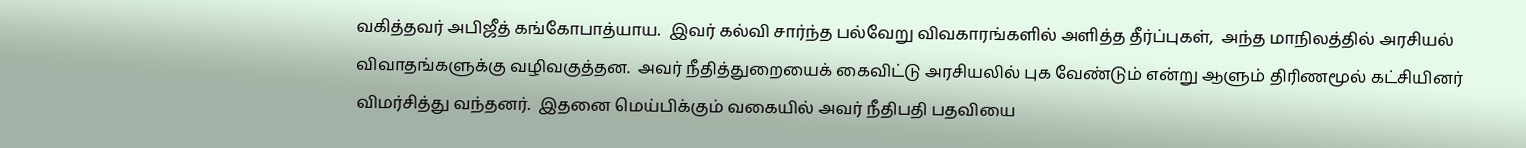வகித்தவர் அபிஜீத் கங்கோபாத்யாய.  இவர் கல்வி சார்ந்த பல்வேறு விவகாரங்களில் அளித்த தீர்ப்புகள்,  அந்த மாநிலத்தில் அரசியல் விவாதங்களுக்கு வழிவகுத்தன.  அவர் நீதித்துறையைக் கைவிட்டு அரசியலில் புக வேண்டும் என்று ஆளும் திரிணமூல் கட்சியினர் விமர்சித்து வந்தனர்.  இதனை மெய்பிக்கும் வகையில் அவர் நீதிபதி பதவியை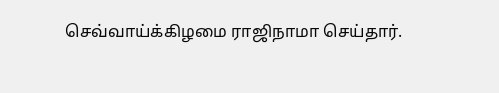செவ்வாய்க்கிழமை ராஜிநாமா செய்தார்.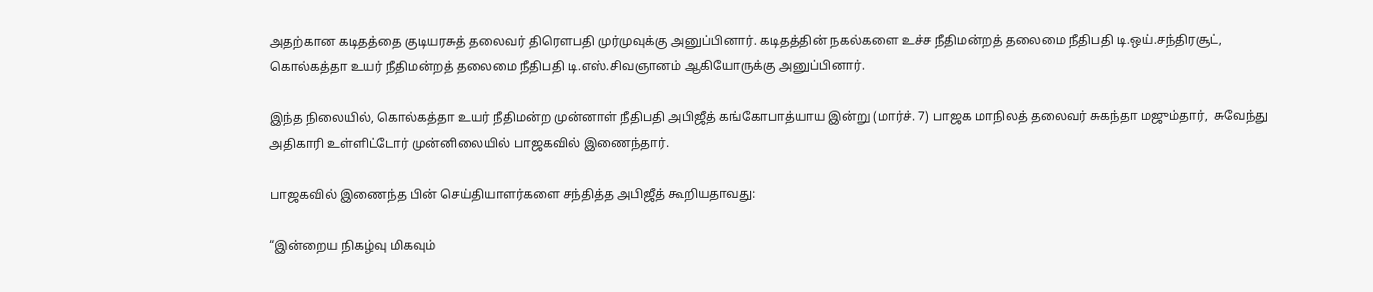அதற்கான கடிதத்தை குடியரசுத் தலைவர் திரௌபதி முர்முவுக்கு அனுப்பினார். கடிதத்தின் நகல்களை உச்ச நீதிமன்றத் தலைமை நீதிபதி டி.ஒய்.சந்திரசூட்,  கொல்கத்தா உயர் நீதிமன்றத் தலைமை நீதிபதி டி.எஸ்.சிவஞானம் ஆகியோருக்கு அனுப்பினார்.

இந்த நிலையில், கொல்கத்தா உயர் நீதிமன்ற முன்னாள் நீதிபதி அபிஜீத் கங்கோபாத்யாய இன்று (மார்ச். 7) பாஜக மாநிலத் தலைவர் சுகந்தா மஜும்தார்,  சுவேந்து அதிகாரி உள்ளிட்டோர் முன்னிலையில் பாஜகவில் இணைந்தார்.

பாஜகவில் இணைந்த பின் செய்தியாளர்களை சந்தித்த அபிஜீத் கூறியதாவது:

“இன்றைய நிகழ்வு மிகவும்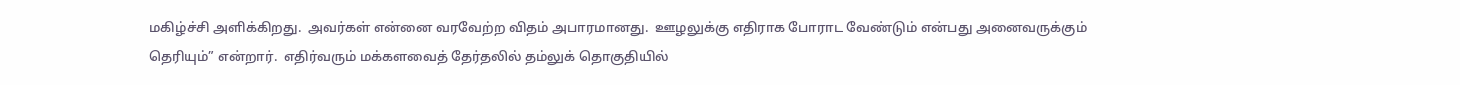மகிழ்ச்சி அளிக்கிறது.  அவர்கள் என்னை வரவேற்ற விதம் அபாரமானது.  ஊழலுக்கு எதிராக போராட வேண்டும் என்பது அனைவருக்கும் தெரியும்” என்றார்.  எதிர்வரும் மக்களவைத் தேர்தலில் தம்லுக் தொகுதியில்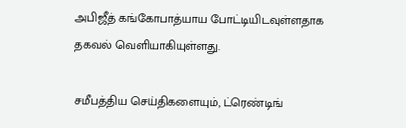அபிஜீத் கங்கோபாத்யாய போட்டியிடவுள்ளதாக தகவல் வெளியாகியுள்ளது.

சமீபத்திய செய்திகளையும், ட்ரெண்டிங்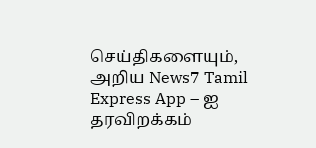செய்திகளையும், அறிய News7 Tamil Express App – ஐ தரவிறக்கம்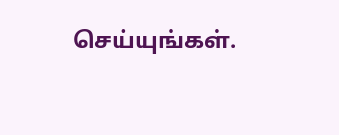செய்யுங்கள்.